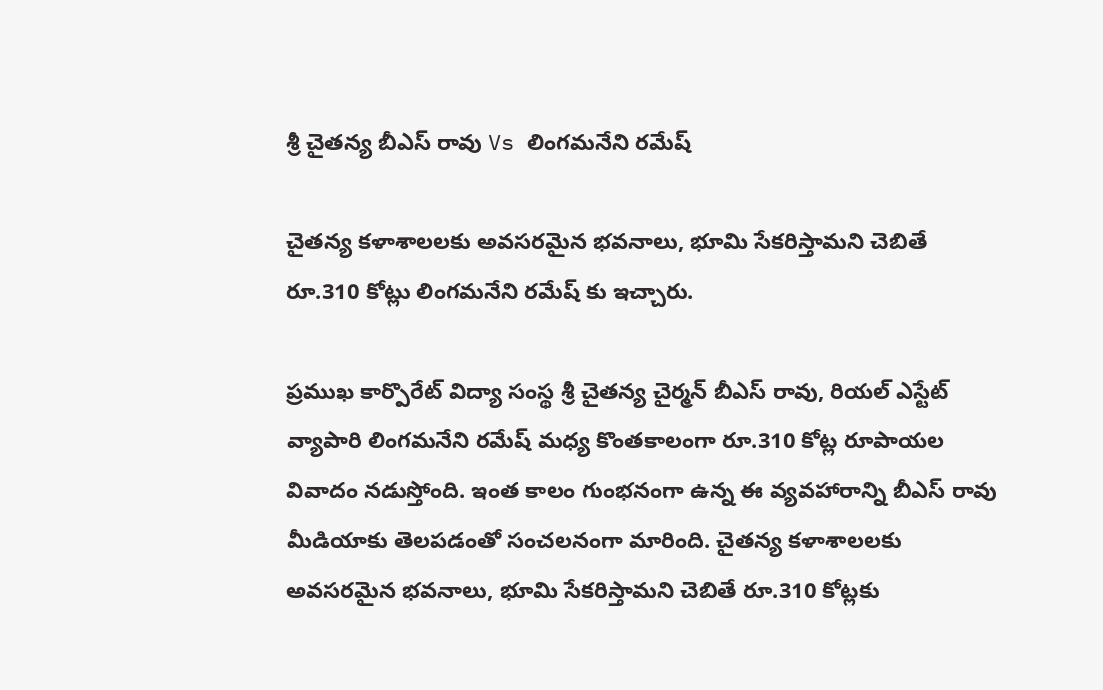శ్రీ చైతన్య బీఎస్ రావు Vs లింగమనేని రమేష్

చైతన్య కళాశాలలకు అవసరమైన భవనాలు, భూమి సేకరిస్తామని చెబితే రూ.310 కోట్లు లింగమనేని రమేష్ కు ఇచ్చారు.

ప్రముఖ కార్పొరేట్ విద్యా సంస్థ శ్రీ చైతన్య చైర్మన్ బీఎస్ రావు, రియల్ ఎస్టేట్ వ్యాపారి లింగమనేని రమేష్ మధ్య కొంతకాలంగా రూ.310 కోట్ల రూపాయల వివాదం నడుస్తోంది. ఇంత కాలం గుంభనంగా ఉన్న ఈ వ్యవహారాన్ని బీఎస్ రావు మీడియాకు తెలపడంతో సంచలనంగా మారింది. చైతన్య కళాశాలలకు అవసరమైన భవనాలు, భూమి సేకరిస్తామని చెబితే రూ.310 కోట్లకు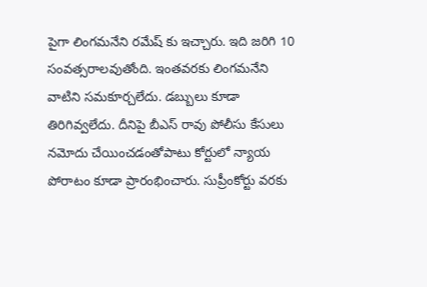పైగా లింగమనేని రమేష్ కు ఇచ్చారు. ఇది జరిగి 10 సంవత్సరాలవుతోంది. ఇంతవరకు లింగమనేని వాటిని సమకూర్చలేదు. డబ్బులు కూడా తిరిగివ్వలేదు. దీనిపై బీఎస్ రావు పోలీసు కేసులు నమోదు చేయించడంతోపాటు కోర్టులో న్యాయ పోరాటం కూడా ప్రారంభించారు. సుప్రీంకోర్టు వరకు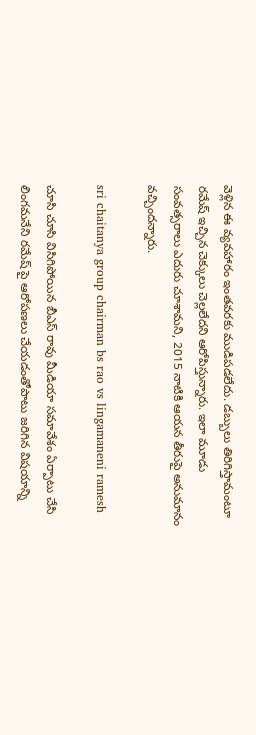వెళ్లిన ఈ వ్యవహారం ఇంతవరకు ముడిపడలేదు. డబ్బులు తిరిగిస్తామంటూ రమేష్ ఇచ్చిన చెక్కులు చెల్లలేదని ఆరోపిస్తున్నారు. ఇలా మూడు సంవత్సరాలు ఎదురు చూశామని, 2015 నాటికి ఆయన తీరుపై అనుమానం వచ్చిందన్నారు.

sri chaitanya group chairman bs rao vs lingamaneni ramesh

చూసి చూసి విసిగిపోయిన బీఎస్ రావు మీడియా సమావేశం ఏర్పాటు చేసి లింగమనేని రమేష్ పై ఆరోపణలు చేయడంతోపాటు జరిగిన విషయాన్ని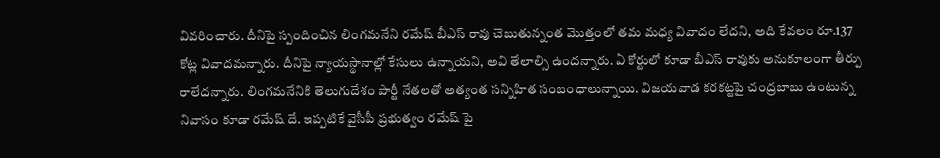వివరించారు. దీనిపై స్పందించిన లింగమనేని రమేష్ బీఎస్ రావు చెబుతున్నంత మొత్తంలో తమ మధ్య వివాదం లేదని, అది కేవలం రూ.137 కోట్ల వివాదమన్నారు. దీనిపై న్యాయస్థానాల్లో కేసులు ఉన్నాయని, అవి తేలాల్సి ఉందన్నారు. ఏ కోర్టులో కూడా బీఎస్ రావుకు అనుకూలంగా తీర్పు రాలేదన్నారు. లింగమనేనికి తెలుగుదేశం పార్టీ నేతలతో అత్యంత సన్నిహిత సంబంధాలున్నాయి. విజయవాడ కరకట్టపై చంద్రబాబు ఉంటున్న నివాసం కూడా రమేష్ దే. ఇప్పటికే వైసీపీ ప్రభుత్వం రమేష్ పై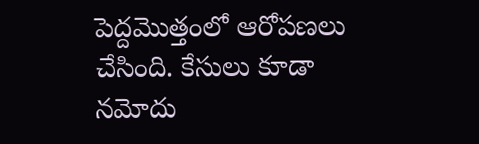పెద్దమొత్తంలో ఆరోపణలు చేసింది. కేసులు కూడా నమోదు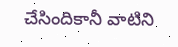చేసిందికానీ వాటిని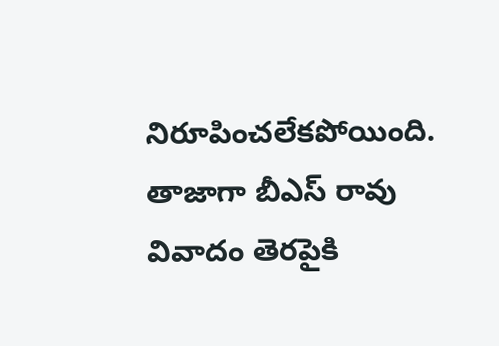నిరూపించలేకపోయింది. తాజాగా బీఎస్ రావు వివాదం తెరపైకి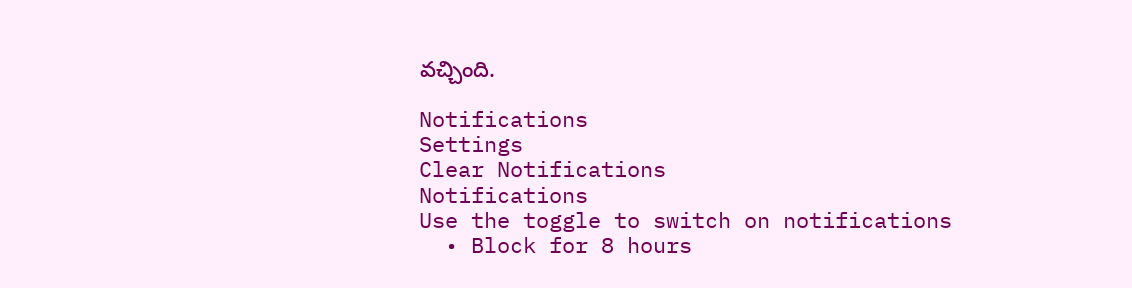వచ్చింది.

Notifications
Settings
Clear Notifications
Notifications
Use the toggle to switch on notifications
  • Block for 8 hours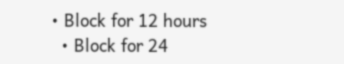• Block for 12 hours
  • Block for 24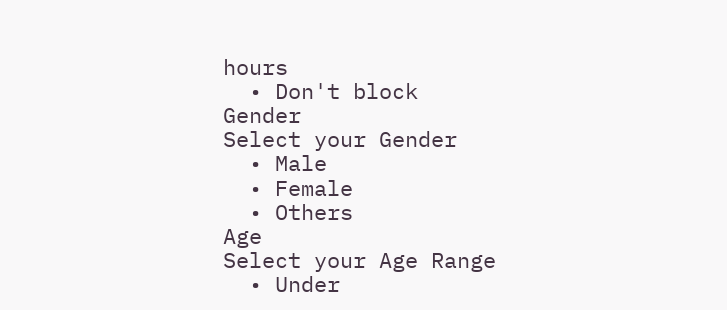hours
  • Don't block
Gender
Select your Gender
  • Male
  • Female
  • Others
Age
Select your Age Range
  • Under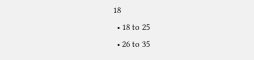18
  • 18 to 25
  • 26 to 35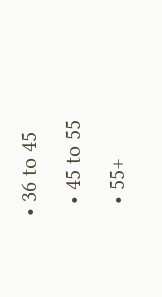• 36 to 45
  • 45 to 55
  • 55+